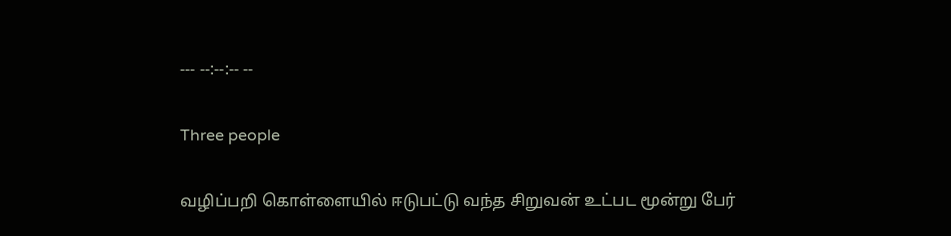--- --:--:-- --

Three people

வழிப்பறி கொள்ளையில் ஈடுபட்டு வந்த சிறுவன் உட்பட மூன்று பேர்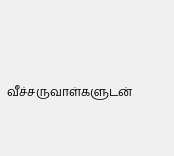வீச்சருவாள்களுடன்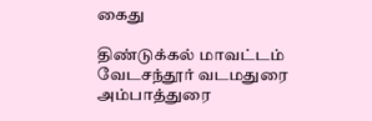கைது

திண்டுக்கல் மாவட்டம் வேடசந்தூர் வடமதுரை அம்பாத்துரை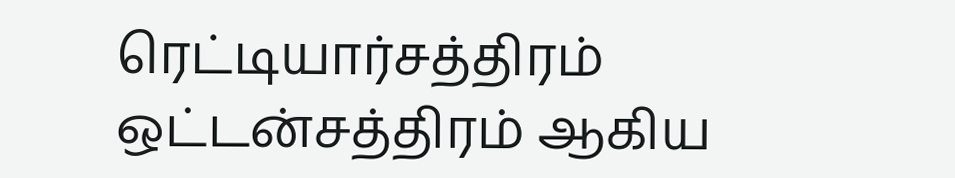ரெட்டியார்சத்திரம் ஒட்டன்சத்திரம் ஆகிய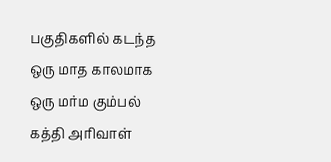பகுதிகளில் கடந்த ஒரு மாத காலமாக ஒரு மர்ம கும்பல் கத்தி அரிவாள்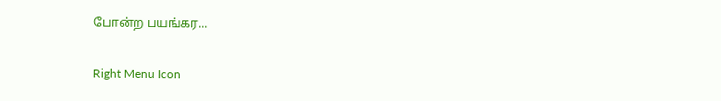போன்ற பயங்கர...

Right Menu Icon